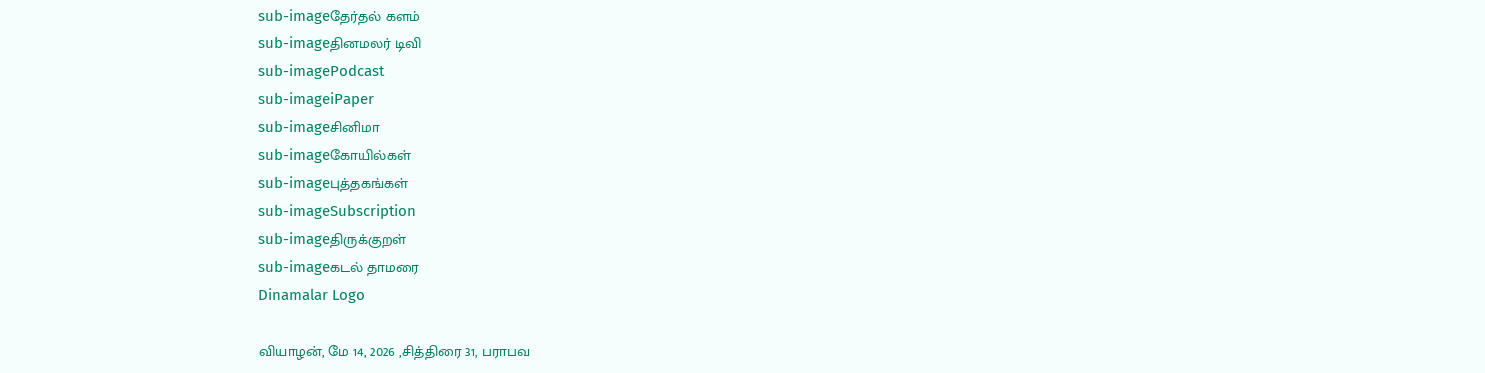sub-imageதேர்தல் களம்
sub-imageதினமலர் டிவி
sub-imagePodcast
sub-imageiPaper
sub-imageசினிமா
sub-imageகோயில்கள்
sub-imageபுத்தகங்கள்
sub-imageSubscription
sub-imageதிருக்குறள்
sub-imageகடல் தாமரை
Dinamalar Logo

வியாழன், மே 14, 2026 ,சித்திரை 31, பராபவ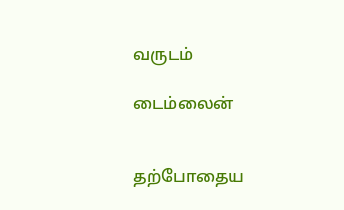வருடம்

டைம்லைன்


தற்போதைய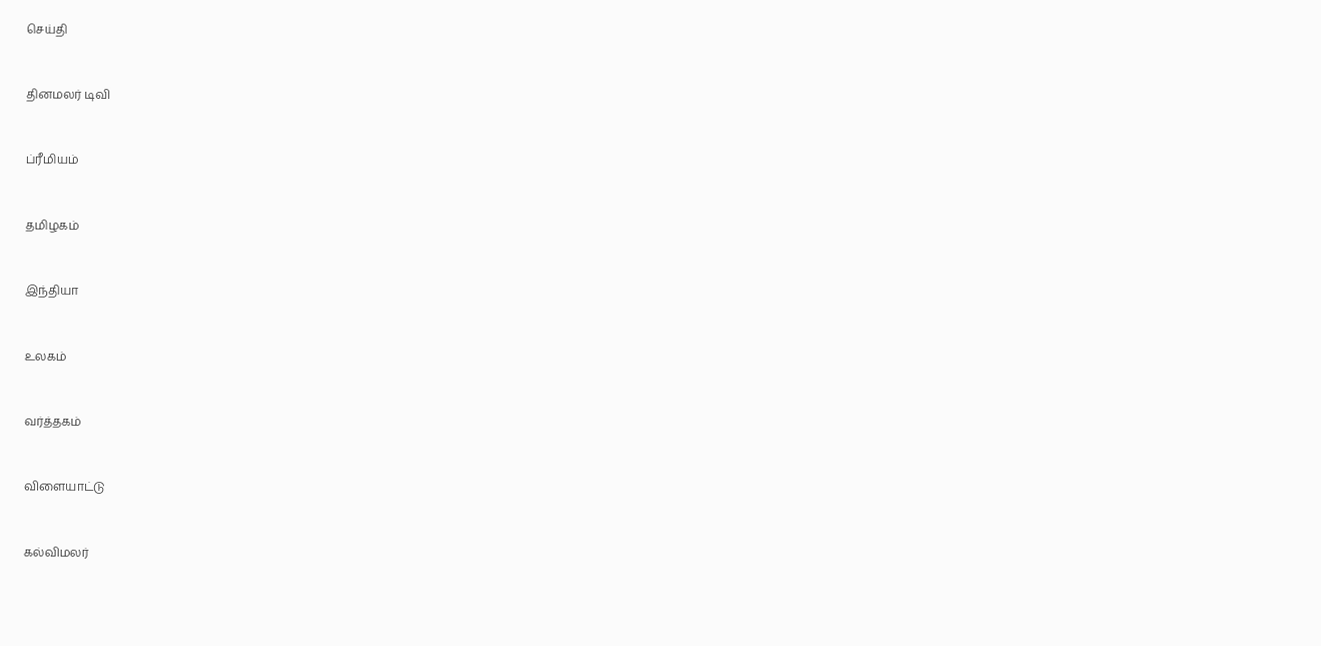செய்தி


தினமலர் டிவி


ப்ரீமியம்


தமிழகம்


இந்தியா


உலகம்


வர்த்தகம்


விளையாட்டு


கல்விமலர்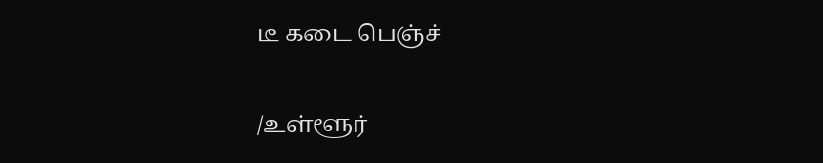டீ கடை பெஞ்ச்


/உள்ளூர்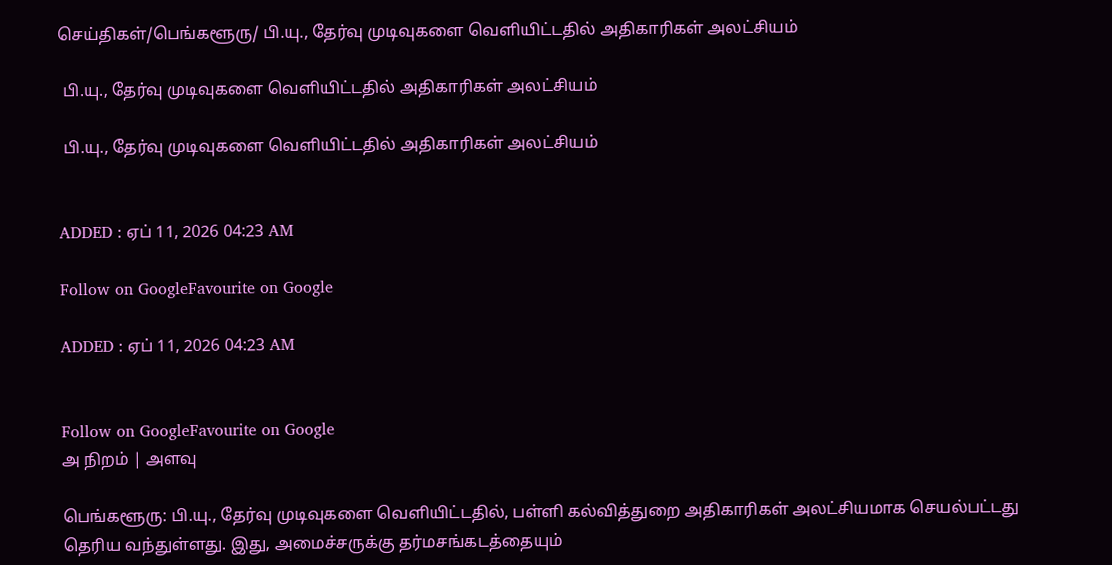செய்திகள்/பெங்களூரு/ பி.யு., தேர்வு முடிவுகளை வெளியிட்டதில் அதிகாரிகள் அலட்சியம்

 பி.யு., தேர்வு முடிவுகளை வெளியிட்டதில் அதிகாரிகள் அலட்சியம்

 பி.யு., தேர்வு முடிவுகளை வெளியிட்டதில் அதிகாரிகள் அலட்சியம்


ADDED : ஏப் 11, 2026 04:23 AM

Follow on GoogleFavourite on Google

ADDED : ஏப் 11, 2026 04:23 AM


Follow on GoogleFavourite on Google
அ நிறம் | அளவு

பெங்களூரு: பி.யு., தேர்வு முடிவுகளை வெளியிட்டதில், பள்ளி கல்வித்துறை அதிகாரிகள் அலட்சியமாக செயல்பட்டது தெரிய வந்துள்ளது. இது, அமைச்சருக்கு தர்மசங்கடத்தையும்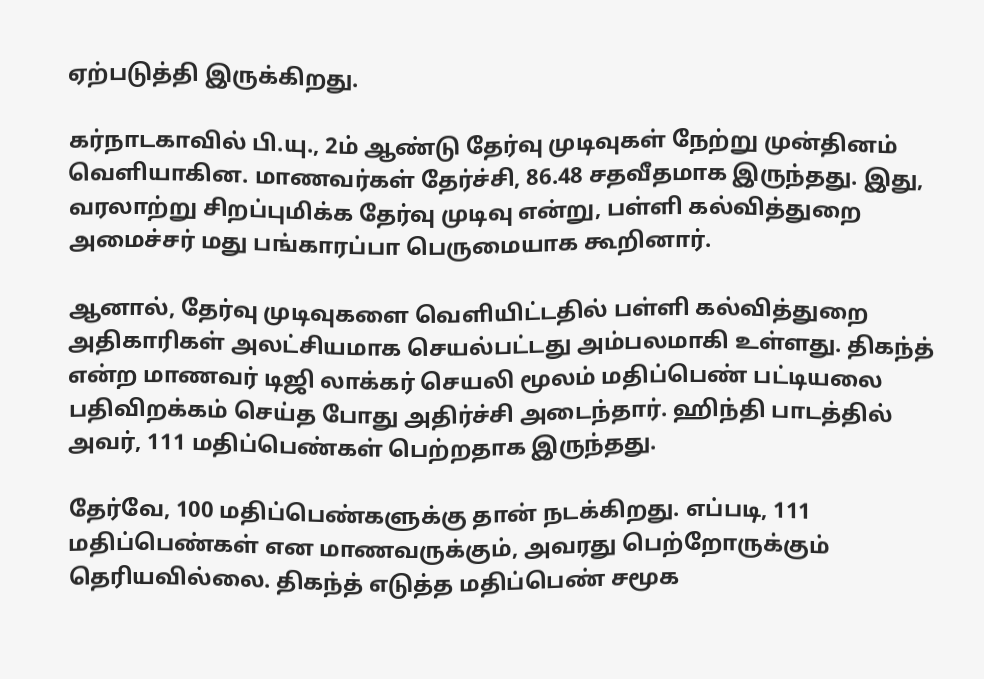ஏற்படுத்தி இருக்கிறது.

கர்நாடகாவில் பி.யு., 2ம் ஆண்டு தேர்வு முடிவுகள் நேற்று முன்தினம் வெளியாகின. மாணவர்கள் தேர்ச்சி, 86.48 சதவீதமாக இருந்தது. இது, வரலாற்று சிறப்புமிக்க தேர்வு முடிவு என்று, பள்ளி கல்வித்துறை அமைச்சர் மது பங்காரப்பா பெருமையாக கூறினார்.

ஆனால், தேர்வு முடிவுகளை வெளியிட்டதில் பள்ளி கல்வித்துறை அதிகாரிகள் அலட்சியமாக செயல்பட்டது அம்பலமாகி உள்ளது. திகந்த் என்ற மாணவர் டிஜி லாக்கர் செயலி மூலம் மதிப்பெண் பட்டியலை பதிவிறக்கம் செய்த போது அதிர்ச்சி அடைந்தார். ஹிந்தி பாடத்தில் அவர், 111 மதிப்பெண்கள் பெற்றதாக இருந்தது.

தேர்வே, 100 மதிப்பெண்களுக்கு தான் நடக்கிறது. எப்படி, 111 மதிப்பெண்கள் என மாணவருக்கும், அவரது பெற்றோருக்கும் தெரியவில்லை. திகந்த் எடுத்த மதிப்பெண் சமூக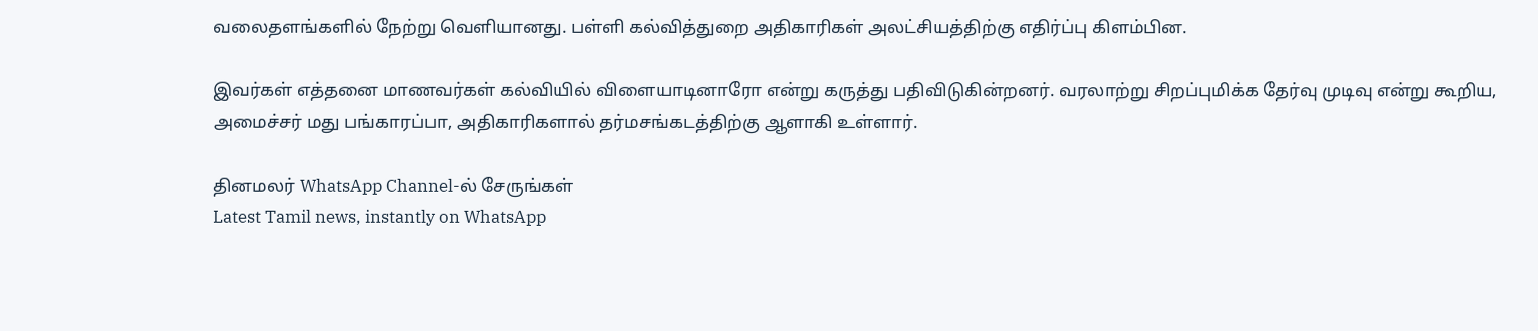வலைதளங்களில் நேற்று வெளியானது. பள்ளி கல்வித்துறை அதிகாரிகள் அலட்சியத்திற்கு எதிர்ப்பு கிளம்பின.

இவர்கள் எத்தனை மாணவர்கள் கல்வியில் விளையாடினாரோ என்று கருத்து பதிவிடுகின்றனர். வரலாற்று சிறப்புமிக்க தேர்வு முடிவு என்று கூறிய, அமைச்சர் மது பங்காரப்பா, அதிகாரிகளால் தர்மசங்கடத்திற்கு ஆளாகி உள்ளார்.

தினமலர் WhatsApp Channel-ல் சேருங்கள்
Latest Tamil news, instantly on WhatsApp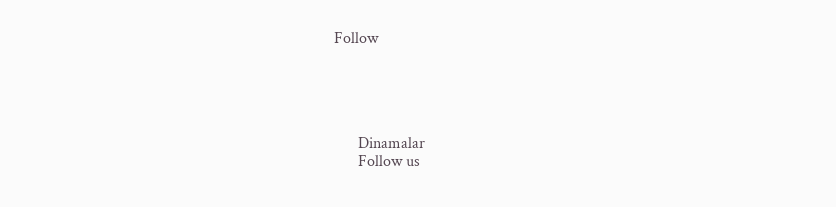Follow





      Dinamalar
      Follow us